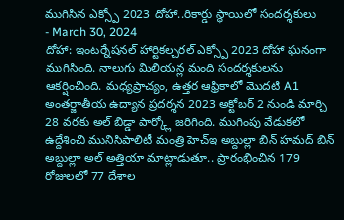ముగిసిన ఎక్స్పో 2023 దోహా..రికార్డు స్థాయిలో సందర్శకులు
- March 30, 2024
దోహా: ఇంటర్నేషనల్ హార్టికల్చరల్ ఎక్స్పో 2023 దోహా ఘనంగా ముగిసింది. నాలుగు మిలియన్ల మంది సందర్శకులను ఆకర్షించింది. మధ్యప్రాచ్యం, ఉత్తర ఆఫ్రికాలో మొదటి A1 అంతర్జాతీయ ఉద్యాన ప్రదర్శన 2023 అక్టోబర్ 2 నుండి మార్చి 28 వరకు అల్ బిడ్డా పార్క్లో జరిగింది. ముగింపు వేడుకలో ఉద్దేశించి మునిసిపాలిటీ మంత్రి హెచ్ఇ అబ్దుల్లా బిన్ హమద్ బిన్ అబ్దుల్లా అల్ అత్తియా మాట్లాడుతూ.. ప్రారంభించిన 179 రోజులలో 77 దేశాల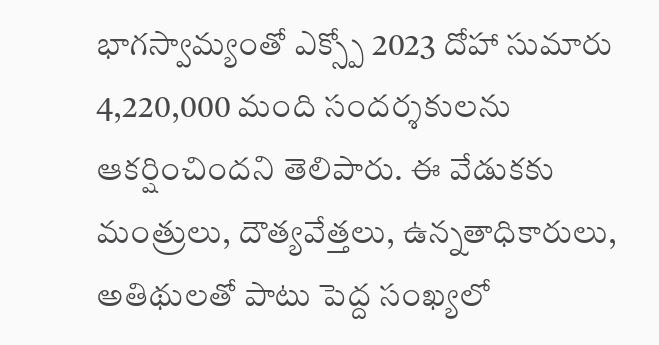భాగస్వామ్యంతో ఎక్స్పో 2023 దోహా సుమారు 4,220,000 మంది సందర్శకులను ఆకర్షించిందని తెలిపారు. ఈ వేడుకకు మంత్రులు, దౌత్యవేత్తలు, ఉన్నతాధికారులు, అతిథులతో పాటు పెద్ద సంఖ్యలో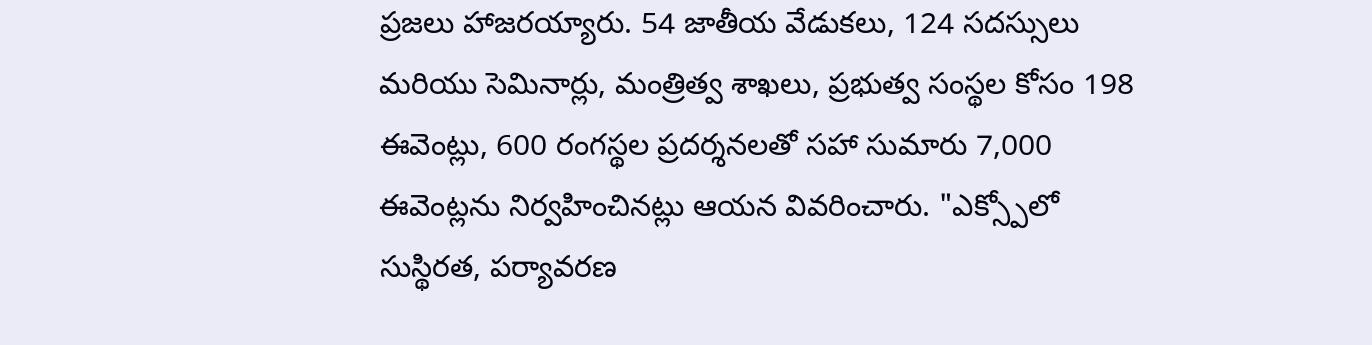ప్రజలు హాజరయ్యారు. 54 జాతీయ వేడుకలు, 124 సదస్సులు మరియు సెమినార్లు, మంత్రిత్వ శాఖలు, ప్రభుత్వ సంస్థల కోసం 198 ఈవెంట్లు, 600 రంగస్థల ప్రదర్శనలతో సహా సుమారు 7,000 ఈవెంట్లను నిర్వహించినట్లు ఆయన వివరించారు. "ఎక్స్పోలో సుస్థిరత, పర్యావరణ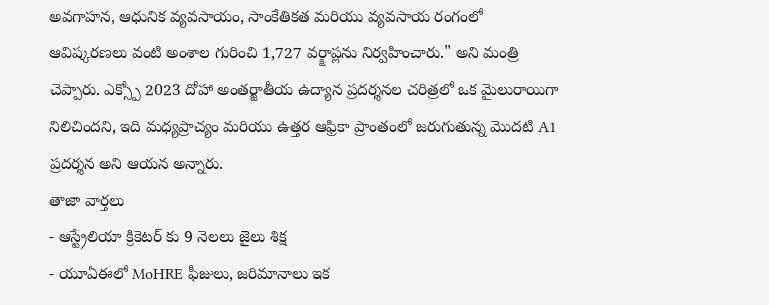అవగాహన, ఆధునిక వ్యవసాయం, సాంకేతికత మరియు వ్యవసాయ రంగంలో ఆవిష్కరణలు వంటి అంశాల గురించి 1,727 వర్క్షాప్లను నిర్వహించారు." అని మంత్రి చెప్పారు. ఎక్స్పో 2023 దోహా అంతర్జాతీయ ఉద్యాన ప్రదర్శనల చరిత్రలో ఒక మైలురాయిగా నిలిచిందని, ఇది మధ్యప్రాచ్యం మరియు ఉత్తర ఆఫ్రికా ప్రాంతంలో జరుగుతున్న మొదటి A1 ప్రదర్శన అని ఆయన అన్నారు.
తాజా వార్తలు
- ఆస్ట్రేలియా క్రికెటర్ కు 9 నెలలు జైలు శిక్ష
- యూఏఈలో MoHRE ఫీజులు, జరిమానాలు ఇక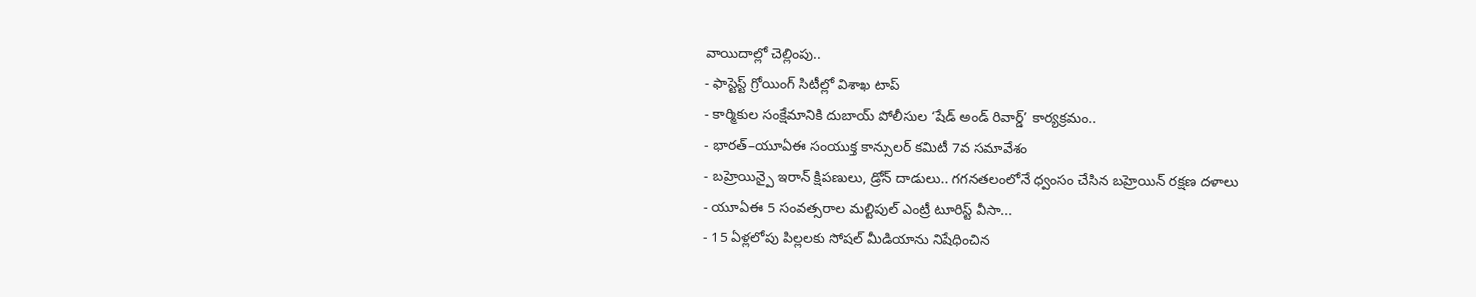వాయిదాల్లో చెల్లింపు..
- ఫాస్టెస్ట్ గ్రోయింగ్ సిటీల్లో విశాఖ టాప్
- కార్మికుల సంక్షేమానికి దుబాయ్ పోలీసుల ‘షేడ్ అండ్ రివార్డ్’ కార్యక్రమం..
- భారత్–యూఏఈ సంయుక్త కాన్సులర్ కమిటీ 7వ సమావేశం
- బహ్రెయిన్పై ఇరాన్ క్షిపణులు, డ్రోన్ దాడులు.. గగనతలంలోనే ధ్వంసం చేసిన బహ్రెయిన్ రక్షణ దళాలు
- యూఏఈ 5 సంవత్సరాల మల్టిపుల్ ఎంట్రీ టూరిస్ట్ వీసా...
- 15 ఏళ్లలోపు పిల్లలకు సోషల్ మీడియాను నిషేధించిన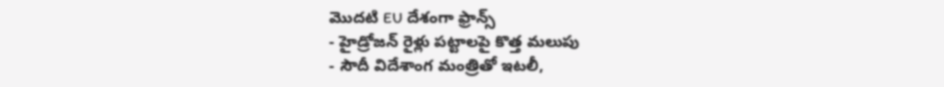మొదటి EU దేశంగా ఫ్రాన్స్
- హైడ్రోజన్ రైళ్లు పట్టాలపై కొత్త మలుపు
- సౌదీ విదేశాంగ మంత్రితో ఇటలీ,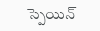స్పెయిన్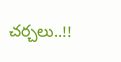చర్చలు..!!